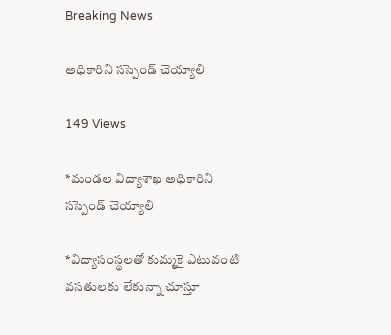Breaking News

అధికారిని సస్పెండ్ చెయ్యాలి

149 Views

*మండల విద్యాశాఖ అధికారిని సస్పెండ్ చెయ్యాలి

*విద్యాసంస్థలతో కుమ్మకై ఎటువంటి వసతులకు లేకున్నా చూస్తూ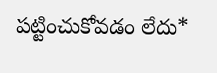పట్టించుకోవడం లేదు*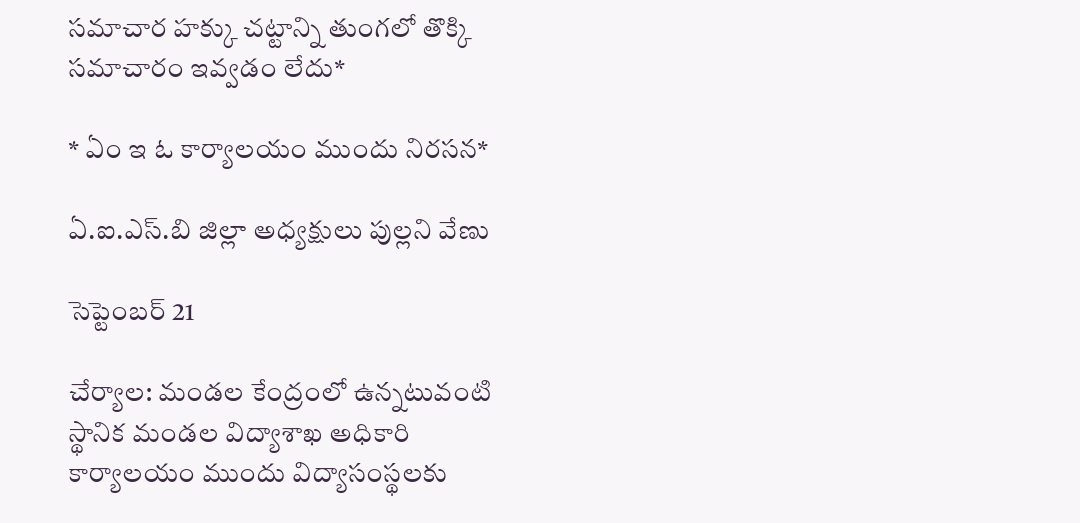సమాచార హక్కు చట్టాన్ని తుంగలో తొక్కి సమాచారం ఇవ్వడం లేదు*

* ఏం ఇ ఓ కార్యాలయం ముందు నిరసన*

ఏ.ఐ.ఎస్.బి జిల్లా అధ్యక్షులు పుల్లని వేణు

సెప్టెంబర్ 21

చేర్యాల: మండల కేంద్రంలో ఉన్నటువంటి స్థానిక మండల విద్యాశాఖ అధికారి కార్యాలయం ముందు విద్యాసంస్థలకు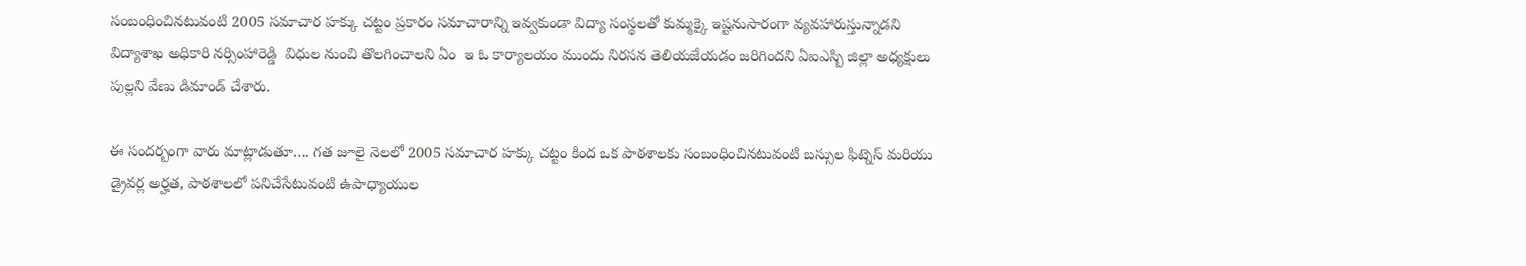సంబంధించినటువంటి 2005 సమాచార హక్కు చట్టం ప్రకారం సమాచారాన్ని ఇవ్వకుండా విద్యా సంస్థలతో కుమ్మక్కై ఇష్టనుసారంగా వ్యవహారుస్తున్నాడని విద్యాశాఖ అధికారి నర్సింహారెడ్డి  విధుల నుంచి తొలగించాలని ఏం  ఇ ఓ కార్యాలయం ముందు నిరసన తెలియజేయడం జరిగిందని ఏఐఎస్బి జిల్లా అధ్యక్షులు పుల్లని వేణు డిమాండ్ చేశారు.

ఈ సందర్బంగా వారు మాట్లాడుతూ…. గత జూలై నెలలో 2005 సమాచార హక్కు చట్టం కింద ఒక పాఠశాలకు సంబంధించినటువంటి బస్సుల ఫిట్నెస్ మరియు డ్రైవర్ల అర్హత, పాఠశాలలో పనిచేసేటువంటి ఉపాధ్యాయుల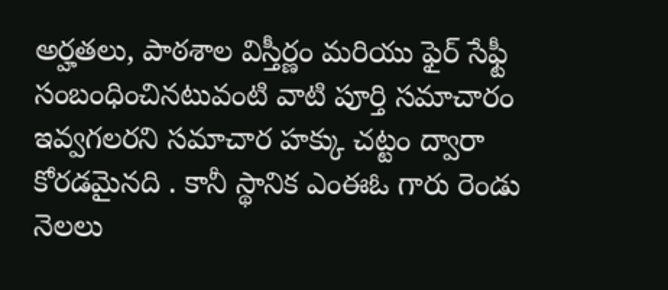అర్హతలు, పాఠశాల విస్తీర్ణం మరియు ఫైర్ సేఫ్టీ సంబంధించినటువంటి వాటి పూర్తి సమాచారం ఇవ్వగలరని సమాచార హక్కు చట్టం ద్వారా కోరడమైనది . కానీ స్థానిక ఎంఈఓ గారు రెండు నెలలు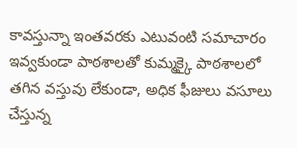కావస్తున్నా ఇంతవరకు ఎటువంటి సమాచారం ఇవ్వకుండా పాఠశాలతో కుమ్మక్కై పాఠశాలలో తగిన వస్తువు లేకుండా, అధిక ఫీజులు వసూలు చేస్తున్న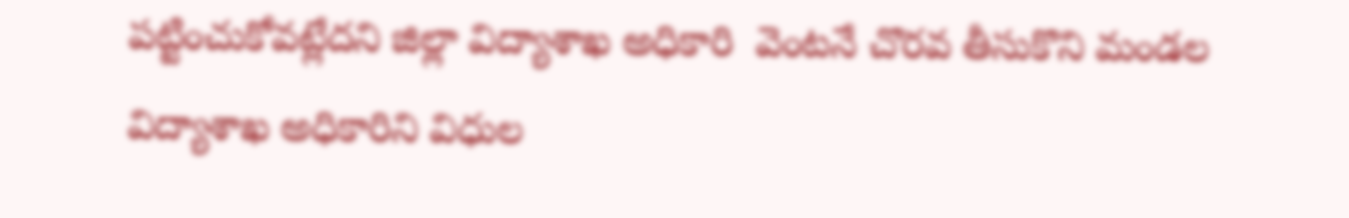పట్టించుకోవట్లేదని జిల్లా విద్యాశాఖ అధికారి  వెంటనే చొరవ తీసుకొని మండల విద్యాశాఖ అధికారిని విధుల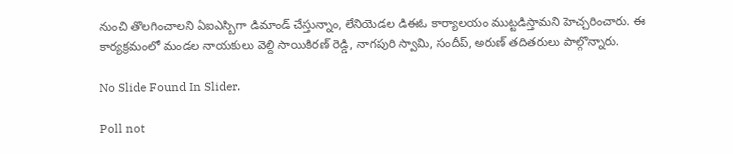నుంచి తొలగించాలని ఏఐఎస్బిగా డిమాండ్ చేస్తున్నాం, లేనియెడల డిఈఓ కార్యాలయం ముట్టడిస్తామని హెచ్చరించారు. ఈ కార్యక్రమంలో మండల నాయకులు వెల్ది సాయికిరణ్ రెడ్డి, నాగపురి స్వామి, సందీప్, అరుణ్ తదితరులు పాల్గొన్నారు.

No Slide Found In Slider.

Poll not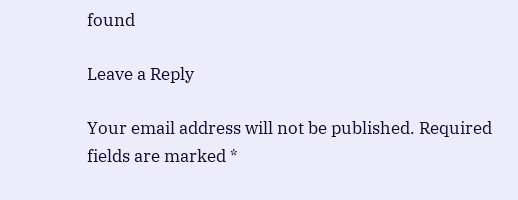found

Leave a Reply

Your email address will not be published. Required fields are marked *